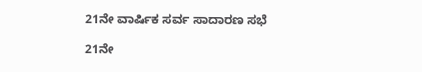21ನೇ ವಾರ್ಷಿಕ ಸರ್ವ ಸಾದಾರಣ ಸಭೆ

21ನೇ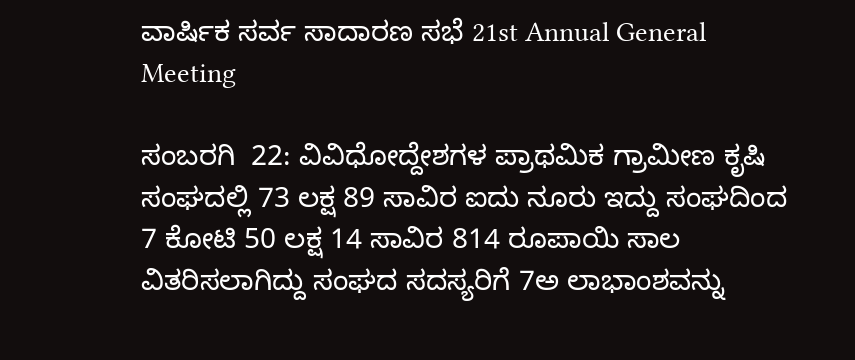ವಾರ್ಷಿಕ ಸರ್ವ ಸಾದಾರಣ ಸಭೆ 21st Annual General Meeting

ಸಂಬರಗಿ  22: ವಿವಿಧೋದ್ದೇಶಗಳ ಪ್ರಾಥಮಿಕ ಗ್ರಾಮೀಣ ಕೃಷಿ ಸಂಘದಲ್ಲಿ 73 ಲಕ್ಷ 89 ಸಾವಿರ ಐದು ನೂರು ಇದ್ದು ಸಂಘದಿಂದ 7 ಕೋಟಿ 50 ಲಕ್ಷ 14 ಸಾವಿರ 814 ರೂಪಾಯಿ ಸಾಲ ವಿತರಿಸಲಾಗಿದ್ದು ಸಂಘದ ಸದಸ್ಯರಿಗೆ 7ಅ ಲಾಭಾಂಶವನ್ನು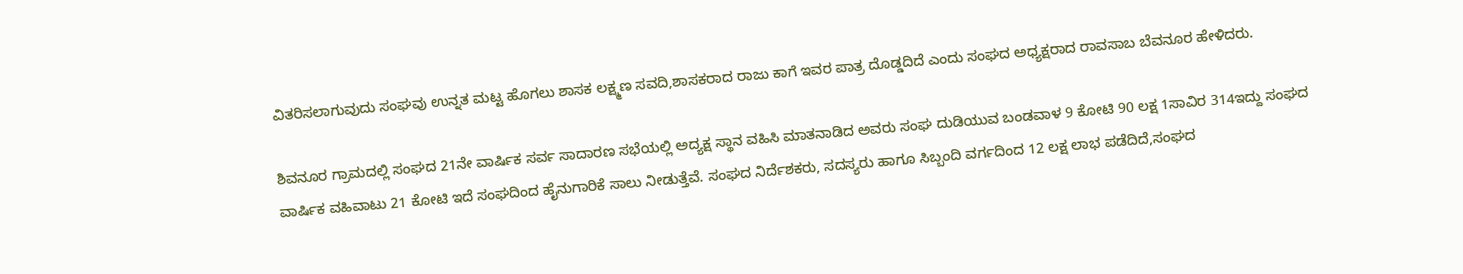ವಿತರಿಸಲಾಗುವುದು ಸಂಘವು ಉನ್ನತ ಮಟ್ಟ ಹೊಗಲು ಶಾಸಕ ಲಕ್ಷ್ಮಣ ಸವದಿ,ಶಾಸಕರಾದ ರಾಜು ಕಾಗೆ ಇವರ ಪಾತ್ರ ದೊಡ್ಡದಿದೆ ಎಂದು ಸಂಘದ ಅಧ್ಯಕ್ಷರಾದ ರಾವಸಾಬ ಬೆವನೂರ ಹೇಳಿದರು.

ಶಿವನೂರ ಗ್ರಾಮದಲ್ಲಿ ಸಂಘದ 21ನೇ ವಾರ್ಷಿಕ ಸರ್ವ ಸಾದಾರಣ ಸಭೆಯಲ್ಲಿ ಅದ್ಯಕ್ಷ ಸ್ಥಾನ ವಹಿಸಿ ಮಾತನಾಡಿದ ಅವರು ಸಂಘ ದುಡಿಯುವ ಬಂಡವಾಳ 9 ಕೋಟಿ 90 ಲಕ್ಷ 1ಸಾವಿರ 314ಇದ್ದು ಸಂಘದ ವಾರ್ಷಿಕ ವಹಿವಾಟು 21 ಕೋಟಿ ಇದೆ ಸಂಘದಿಂದ ಹೈನುಗಾರಿಕೆ ಸಾಲು ನೀಡುತ್ತೆವೆ. ಸಂಘದ ನಿರ್ದೆಶಕರು, ಸದಸ್ಯರು ಹಾಗೂ ಸಿಬ್ಬಂದಿ ವರ್ಗದಿಂದ 12 ಲಕ್ಷ ಲಾಭ ಪಡೆದಿದೆ,ಸಂಘದ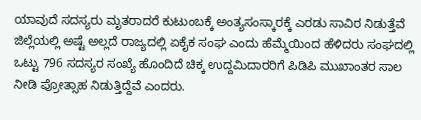ಯಾವುದೆ ಸದಸ್ಯರು ಮೃತರಾದರೆ ಕುಟುಂಬಕ್ಕೆ ಅಂತ್ಯಸಂಸ್ಕಾರಕ್ಕೆ ಎರಡು ಸಾವಿರ ನಿಡುತ್ತೆವೆ ಜಿಲ್ಲೆಯಲ್ಲಿ ಅಷ್ಟೆ ಅಲ್ಲದೆ ರಾಜ್ಯದಲ್ಲಿ ಏಕೈಕ ಸಂಘ ಎಂದು ಹೆಮ್ಮೆಯಿಂದ ಹೆಳಿದರು ಸಂಘದಲ್ಲಿ ಒಟ್ಟು 796 ಸದಸ್ಯರ ಸಂಖ್ಯೆ ಹೊಂದಿದೆ ಚಿಕ್ಕ ಉದ್ದಮಿದಾರರಿಗೆ ಪಿಡಿಪಿ ಮುಖಾಂತರ ಸಾಲ ನೀಡಿ ಪ್ರೋತ್ಸಾಹ ನಿಡುತ್ತಿದ್ದೆವೆ ಎಂದರು.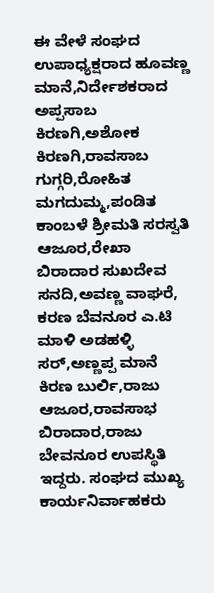ಈ ವೇಳೆ ಸಂಘದ ಉಪಾಧ್ಯಕ್ಷರಾದ ಹೂವಣ್ಣ ಮಾನೆ,ನಿರ್ದೇಶಕರಾದ ಅಪ್ಪಸಾಬ ಕಿರಣಗಿ,ಅಶೋಕ ಕಿರಣಗಿ,ರಾವಸಾಬ ಗುಗ್ಗರಿ,ರೋಹಿತ ಮಗದುಮ್ಮ,ಪಂಡಿತ ಕಾಂಬಳೆ ಶ್ರೀಮತಿ ಸರಸ್ವತಿ ಆಜೂರ,ರೇಖಾ ಬಿರಾದಾರ ಸುಖದೇವ ಸನದಿ,ಅವಣ್ಣ ವಾಘರೆ, ಕರಣ ಬೆವನೂರ ಎ.ಟಿ ಮಾಳಿ ಅಡಹಳ್ಳಿ ಸರ್,ಅಣ್ಣಪ್ಪ ಮಾನೆ ಕಿರಣ ಬುರ್ಲಿ,ರಾಜು ಆಜೂರ,ರಾವಸಾಭ ಬಿರಾದಾರ,ರಾಜು ಬೇವನೂರ ಉಪಸ್ಥಿತಿ ಇದ್ದರು. ಸಂಘದ ಮುಖ್ಯ ಕಾರ್ಯನಿರ್ವಾಹಕರು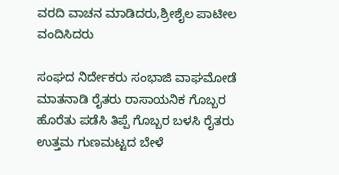ವರದಿ ವಾಚನ ಮಾಡಿದರು,ಶ್ರೀಶೈಲ ಪಾಟೀಲ ವಂದಿಸಿದರು

ಸಂಘದ ನಿರ್ದೇಕರು ಸಂಭಾಜಿ ವಾಘಮೋಡೆ ಮಾತನಾಡಿ ರೈತರು ರಾಸಾಯನಿಕ ಗೊಬ್ಬರ ಹೊರೆತು ಪಡೆಸಿ ತಿಪ್ಪೆ ಗೊಬ್ಬರ ಬಳಸಿ ರೈತರು ಉತ್ತಮ ಗುಣಮಟ್ಟದ ಬೇಳೆ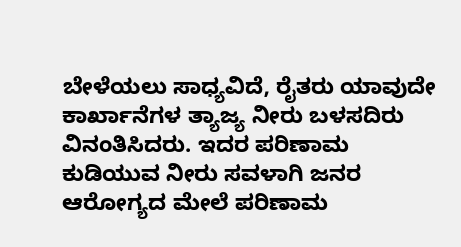ಬೇಳೆಯಲು ಸಾಧ್ಯವಿದೆ, ರೈತರು ಯಾವುದೇ ಕಾರ್ಖಾನೆಗಳ ತ್ಯಾಜ್ಯ ನೀರು ಬಳಸದಿರು ವಿನಂತಿಸಿದರು. ಇದರ ಪರಿಣಾಮ ಕುಡಿಯುವ ನೀರು ಸವಳಾಗಿ ಜನರ ಆರೋಗ್ಯದ ಮೇಲೆ ಪರಿಣಾಮ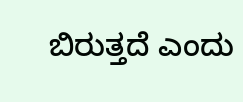ಬಿರುತ್ತದೆ ಎಂದು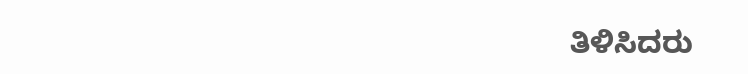ತಿಳಿಸಿದರು